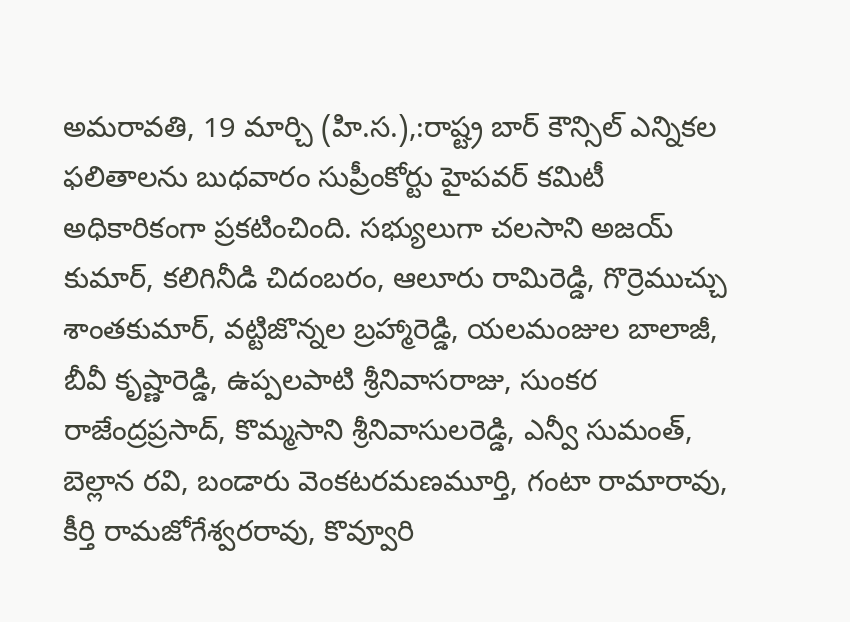అమరావతి, 19 మార్చి (హి.స.),:రాష్ట్ర బార్ కౌన్సిల్ ఎన్నికల ఫలితాలను బుధవారం సుప్రీంకోర్టు హైపవర్ కమిటీ అధికారికంగా ప్రకటించింది. సభ్యులుగా చలసాని అజయ్ కుమార్, కలిగినీడి చిదంబరం, ఆలూరు రామిరెడ్డి, గొర్రెముచ్చు శాంతకుమార్, వట్టిజొన్నల బ్రహ్మారెడ్డి, యలమంజుల బాలాజీ, బీవీ కృష్ణారెడ్డి, ఉప్పలపాటి శ్రీనివాసరాజు, సుంకర రాజేంద్రప్రసాద్, కొమ్మసాని శ్రీనివాసులరెడ్డి, ఎన్వీ సుమంత్, బెల్లాన రవి, బండారు వెంకటరమణమూర్తి, గంటా రామారావు, కీర్తి రామజోగేశ్వరరావు, కొవ్వూరి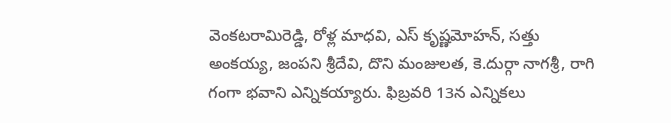వెంకటరామిరెడ్డి, రోళ్ల మాధవి, ఎస్ కృష్ణమోహన్, సత్తు అంకయ్య, జంపని శ్రీదేవి, దొని మంజులత, కె.దుర్గా నాగశ్రీ, రాగి గంగా భవాని ఎన్నికయ్యారు. ఫిబ్రవరి 13న ఎన్నికలు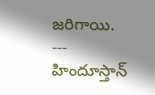జరిగాయి.
---
హిందూస్తాన్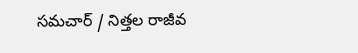సమచార్ / నిత్తల రాజీవ